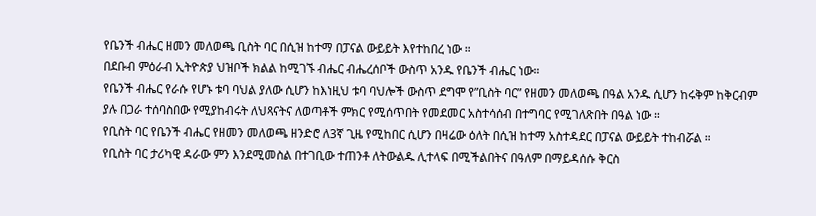የቤንች ብሔር ዘመን መለወጫ ቢስት ባር በሲዝ ከተማ በፓናል ውይይት እየተከበረ ነው ።
በደቡብ ምዕራብ ኢትዮጵያ ህዝቦች ክልል ከሚገኙ ብሔር ብሔረሰቦች ውስጥ አንዱ የቤንች ብሔር ነው።
የቤንች ብሔር የራሱ የሆኑ ቱባ ባህል ያለው ሲሆን ከእነዚህ ቱባ ባህሎች ውስጥ ደግሞ የ”ቢስት ባር” የዘመን መለወጫ በዓል አንዱ ሲሆን ከሩቅም ከቅርብም ያሉ በጋራ ተሰባስበው የሚያከብሩት ለህጻናትና ለወጣቶች ምክር የሚሰጥበት የመደመር አስተሳሰብ በተግባር የሚገለጽበት በዓል ነው ።
የቢስት ባር የቤንች ብሔር የዘመን መለወጫ ዘንድሮ ለ3ኛ ጊዜ የሚከበር ሲሆን በዛሬው ዕለት በሲዝ ከተማ አስተዳደር በፓናል ውይይት ተከብሯል ።
የቢስት ባር ታሪካዊ ዳራው ምን እንደሚመስል በተገቢው ተጠንቶ ለትውልዱ ሊተላፍ በሚችልበትና በዓለም በማይዳሰሱ ቅርስ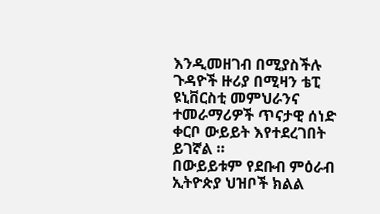እንዲመዘገብ በሚያስችሉ ጉዳዮች ዙሪያ በሚዛን ቴፒ ዩኒቨርስቲ መምህራንና ተመራማሪዎች ጥናታዊ ሰነድ ቀርቦ ውይይት እየተደረገበት ይገኛል ።
በውይይቱም የደቡብ ምዕራብ ኢትዮጵያ ህዝቦች ክልል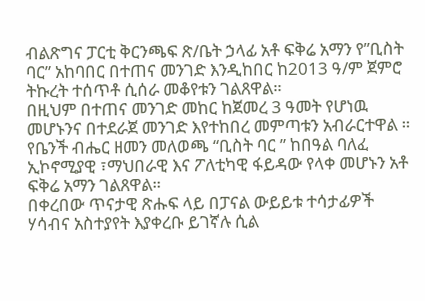ብልጽግና ፓርቲ ቅርንጫፍ ጽ/ቤት ኃላፊ አቶ ፍቅሬ አማን የ”ቢስት ባር” አከባበር በተጠና መንገድ እንዲከበር ከ2013 ዓ/ም ጀምሮ ትኩረት ተሰጥቶ ሲሰራ መቆየቱን ገልጸዋል።
በዚህም በተጠና መንገድ መከር ከጀመረ 3 ዓመት የሆነዉ መሆኑንና በተደራጀ መንገድ እየተከበረ መምጣቱን አብራርተዋል ።
የቤንች ብሔር ዘመን መለወጫ “ቢስት ባር ” ከበዓል ባለፈ ኢኮኖሚያዊ ፣ማህበራዊ እና ፖለቲካዊ ፋይዳው የላቀ መሆኑን አቶ ፍቅሬ አማን ገልጸዋል።
በቀረበው ጥናታዊ ጽሑፍ ላይ በፓናል ውይይቱ ተሳታፊዎች ሃሳብና አስተያየት እያቀረቡ ይገኛሉ ሲል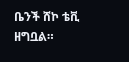ቤንች ሸኮ ቴቪ ዘግቧል።